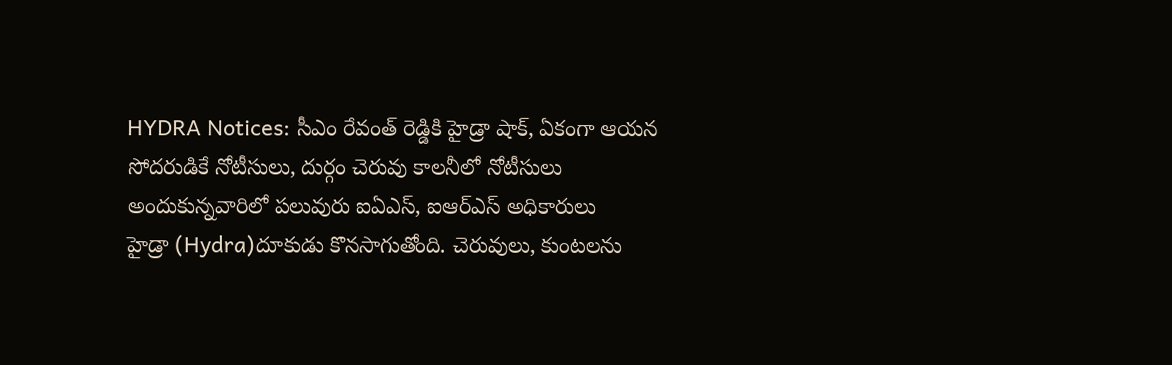HYDRA Notices: సీఎం రేవంత్ రెడ్డికి హైడ్రా షాక్, ఏకంగా ఆయన సోదరుడికే నోటీసులు, దుర్గం చెరువు కాలనీలో నోటీసులు అందుకున్నవారిలో పలువురు ఐఏఎస్, ఐఆర్ఎస్ అధికారులు
హైడ్రా (Hydra)దూకుడు కొనసాగుతోంది. చెరువులు, కుంటలను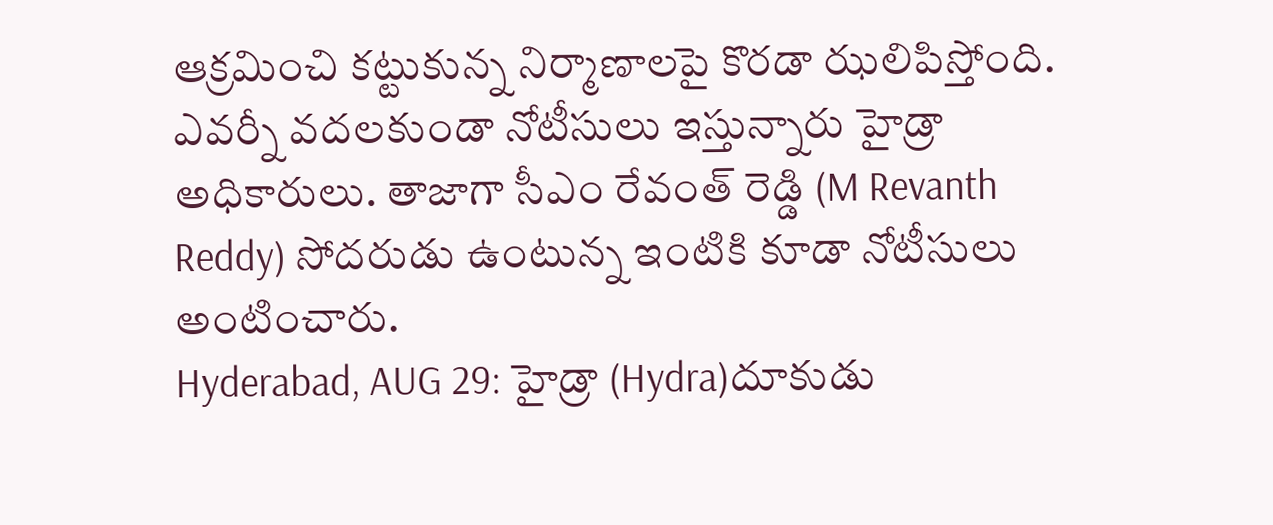ఆక్రమించి కట్టుకున్న నిర్మాణాలపై కొరడా ఝలిపిస్తోంది. ఎవర్నీ వదలకుండా నోటీసులు ఇస్తున్నారు హైడ్రా అధికారులు. తాజాగా సీఎం రేవంత్ రెడ్డి (M Revanth Reddy) సోదరుడు ఉంటున్న ఇంటికి కూడా నోటీసులు అంటించారు.
Hyderabad, AUG 29: హైడ్రా (Hydra)దూకుడు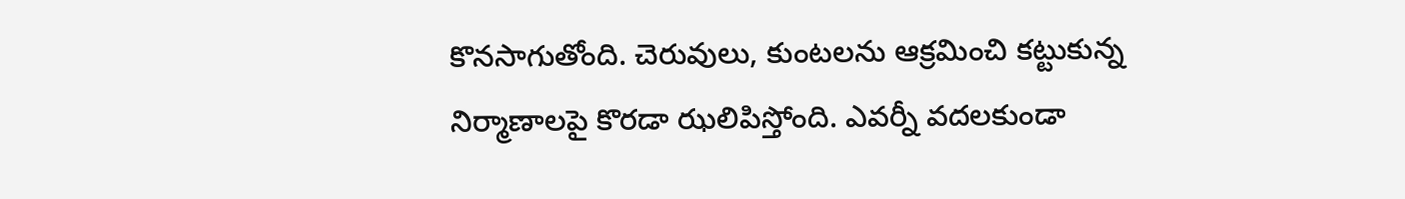కొనసాగుతోంది. చెరువులు, కుంటలను ఆక్రమించి కట్టుకున్న నిర్మాణాలపై కొరడా ఝలిపిస్తోంది. ఎవర్నీ వదలకుండా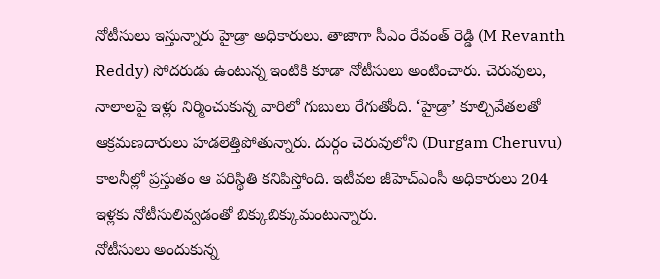నోటీసులు ఇస్తున్నారు హైడ్రా అధికారులు. తాజాగా సీఎం రేవంత్ రెడ్డి (M Revanth Reddy) సోదరుడు ఉంటున్న ఇంటికి కూడా నోటీసులు అంటించారు. చెరువులు, నాలాలపై ఇళ్లు నిర్మించుకున్న వారిలో గుబులు రేగుతోంది. ‘హైడ్రా’ కూల్చివేతలతో ఆక్రమణదారులు హడలెత్తిపోతున్నారు. దుర్గం చెరువులోని (Durgam Cheruvu) కాలనీల్లో ప్రస్తుతం ఆ పరిస్థితి కనిపిస్తోంది. ఇటీవల జీహెచ్ఎంసీ అధికారులు 204 ఇళ్లకు నోటీసులివ్వడంతో బిక్కుబిక్కుమంటున్నారు.
నోటీసులు అందుకున్న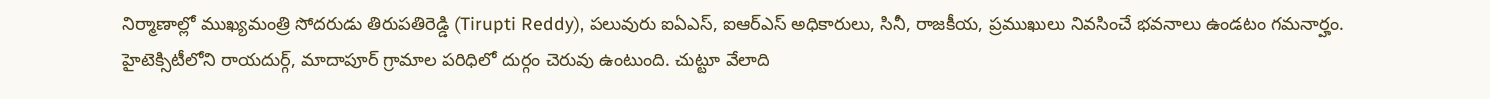నిర్మాణాల్లో ముఖ్యమంత్రి సోదరుడు తిరుపతిరెడ్డి (Tirupti Reddy), పలువురు ఐఏఎస్, ఐఆర్ఎస్ అధికారులు, సినీ, రాజకీయ, ప్రముఖులు నివసించే భవనాలు ఉండటం గమనార్హం. హైటెక్సిటీలోని రాయదుర్గ్, మాదాపూర్ గ్రామాల పరిధిలో దుర్గం చెరువు ఉంటుంది. చుట్టూ వేలాది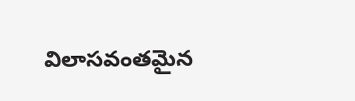విలాసవంతమైన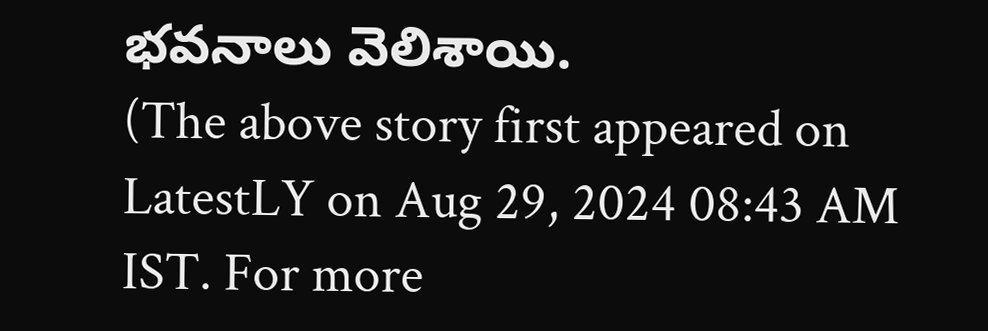భవనాలు వెలిశాయి.
(The above story first appeared on LatestLY on Aug 29, 2024 08:43 AM IST. For more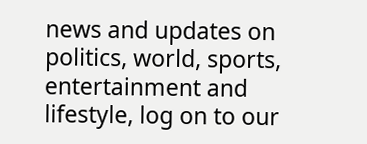news and updates on politics, world, sports, entertainment and lifestyle, log on to our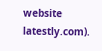website latestly.com).